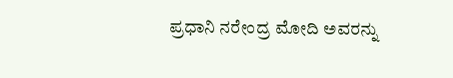ಪ್ರಧಾನಿ ನರೇಂದ್ರ ಮೋದಿ ಅವರನ್ನು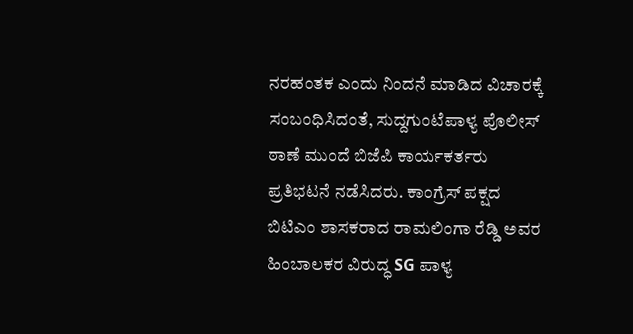ನರಹಂತಕ ಎಂದು ನಿಂದನೆ ಮಾಡಿದ ವಿಚಾರಕ್ಕೆ ಸಂಬಂಧಿಸಿದಂತೆ, ಸುದ್ದಗುಂಟೆಪಾಳ್ಯ ಪೊಲೀಸ್ ಠಾಣೆ ಮುಂದೆ ಬಿಜೆಪಿ ಕಾರ್ಯಕರ್ತರು ಪ್ರತಿಭಟನೆ ನಡೆಸಿದರು. ಕಾಂಗ್ರೆಸ್ ಪಕ್ಷದ ಬಿಟಿಎಂ ಶಾಸಕರಾದ ರಾಮಲಿಂಗಾ ರೆಡ್ಡಿ ಅವರ ಹಿಂಬಾಲಕರ ವಿರುದ್ಧ SG ಪಾಳ್ಯ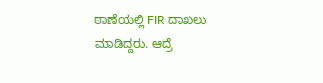ಠಾಣೆಯಲ್ಲಿ FIR ದಾಖಲು ಮಾಡಿದ್ದರು. ಆದ್ರೆ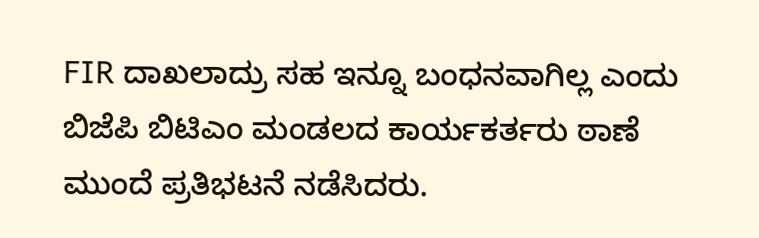FIR ದಾಖಲಾದ್ರು ಸಹ ಇನ್ನೂ ಬಂಧನವಾಗಿಲ್ಲ ಎಂದು ಬಿಜೆಪಿ ಬಿಟಿಎಂ ಮಂಡಲದ ಕಾರ್ಯಕರ್ತರು ಠಾಣೆ ಮುಂದೆ ಪ್ರತಿಭಟನೆ ನಡೆಸಿದರು.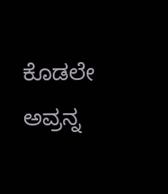ಕೊಡಲೇ ಅವ್ರನ್ನ